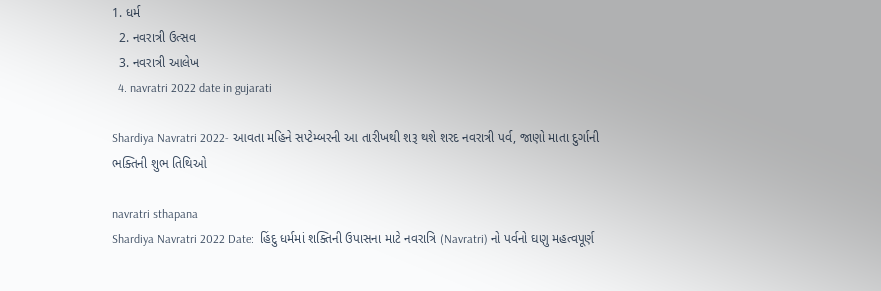1. ધર્મ
  2. નવરાત્રી ઉત્સવ
  3. નવરાત્રી આલેખ
  4. navratri 2022 date in gujarati

Shardiya Navratri 2022- આવતા મહિને સપ્ટેમ્બરની આ તારીખથી શરૂ થશે શરદ નવરાત્રી પર્વ, જાણો માતા દુર્ગાની ભક્તિની શુભ તિથિઓ

navratri sthapana
Shardiya Navratri 2022 Date:  હિંદુ ધર્મમાં શક્તિની ઉપાસના માટે નવરાત્રિ (Navratri) નો પર્વનો ઘણુ મહત્વપૂર્ણ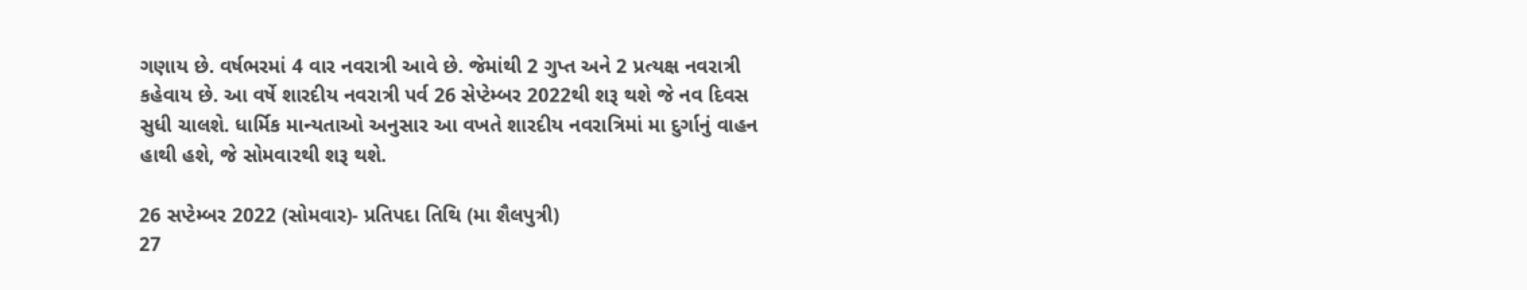ગણાય છે. વર્ષભરમાં 4 વાર નવરાત્રી આવે છે. જેમાંથી 2 ગુપ્ત અને 2 પ્રત્યક્ષ નવરાત્રી કહેવાય છે. આ વર્ષે શારદીય નવરાત્રી પર્વ 26 સેપ્ટેમ્બર 2022થી શરૂ થશે જે નવ દિવસ સુધી ચાલશે. ધાર્મિક માન્યતાઓ અનુસાર આ વખતે શારદીય નવરાત્રિમાં મા દુર્ગાનું વાહન હાથી હશે, જે સોમવારથી શરૂ થશે.

26 સપ્ટેમ્બર 2022 (સોમવાર)- પ્રતિપદા તિથિ (મા શૈલપુત્રી)
27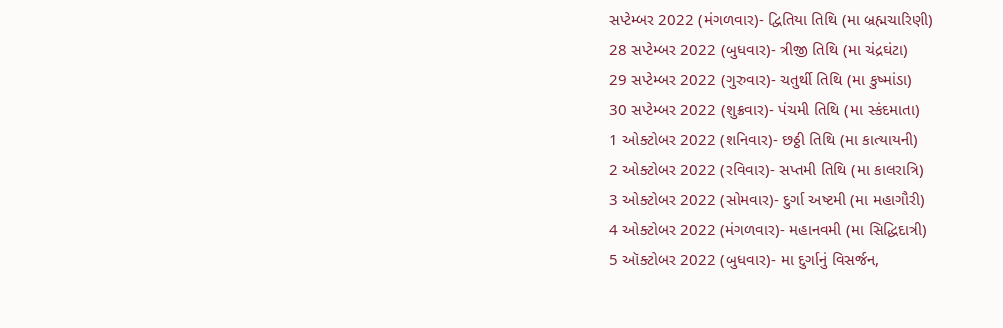સપ્ટેમ્બર 2022 (મંગળવાર)- દ્વિતિયા તિથિ (મા બ્રહ્મચારિણી)
28 સપ્ટેમ્બર 2022 (બુધવાર)- ત્રીજી તિથિ (મા ચંદ્રઘંટા)
29 સપ્ટેમ્બર 2022 (ગુરુવાર)- ચતુર્થી તિથિ (મા કુષ્માંડા)
30 સપ્ટેમ્બર 2022 (શુક્રવાર)- પંચમી તિથિ (મા સ્કંદમાતા)
1 ઓક્ટોબર 2022 (શનિવાર)- છઠ્ઠી તિથિ (મા કાત્યાયની)
2 ઓક્ટોબર 2022 (રવિવાર)- સપ્તમી તિથિ (મા કાલરાત્રિ)
3 ઓક્ટોબર 2022 (સોમવાર)- દુર્ગા અષ્ટમી (મા મહાગૌરી)
4 ઓક્ટોબર 2022 (મંગળવાર)- મહાનવમી (મા સિદ્ધિદાત્રી)
5 ઑક્ટોબર 2022 (બુધવાર)- મા દુર્ગાનું વિસર્જન,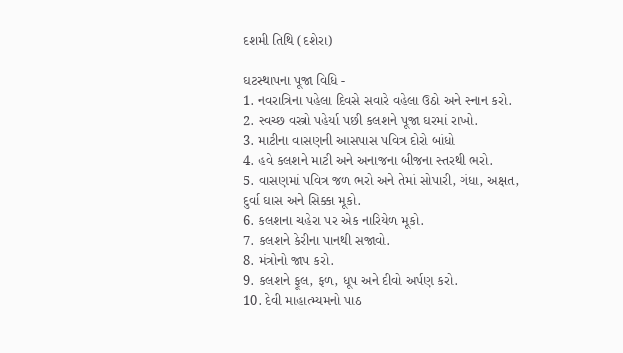દશમી તિથિ (દશેરા)

ઘટસ્થાપના પૂજા વિધિ -
1. નવરાત્રિના પહેલા દિવસે સવારે વહેલા ઉઠો અને સ્નાન કરો.
2. સ્વચ્છ વસ્ત્રો પહેર્યા પછી કલશને પૂજા ઘરમાં રાખો.
3. માટીના વાસણની આસપાસ પવિત્ર દોરો બાંધો
4. હવે કલશને માટી અને અનાજના બીજના સ્તરથી ભરો.
5. વાસણમાં પવિત્ર જળ ભરો અને તેમાં સોપારી, ગંધા, અક્ષત, દુર્વા ઘાસ અને સિક્કા મૂકો.
6. કલશના ચહેરા પર એક નારિયેળ મૂકો.
7. કલશને કેરીના પાનથી સજાવો.
8. મંત્રોનો જાપ કરો.
9. કલશને ફૂલ, ફળ, ધૂપ અને દીવો અર્પણ કરો.
10. દેવી માહાત્મ્યમનો પાઠ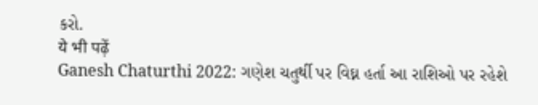કરો.
ये भी पढ़ें
Ganesh Chaturthi 2022: ગણેશ ચતુર્થી પર વિઘ્ન હર્તા આ રાશિઓ પર રહેશે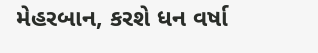મેહરબાન, કરશે ધન વર્ષા